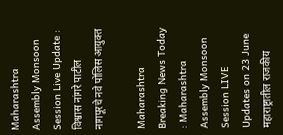Maharashtra Assembly Monsoon Session Live Update : विश्वास नांगरे पाटील नागपूरचे नवे पोलिस आयुक्त

Maharashtra Breaking News Today : Maharashtra Assembly Monsoon Session LIVE Updates on 23 June महाराष्ट्रातील राजकीय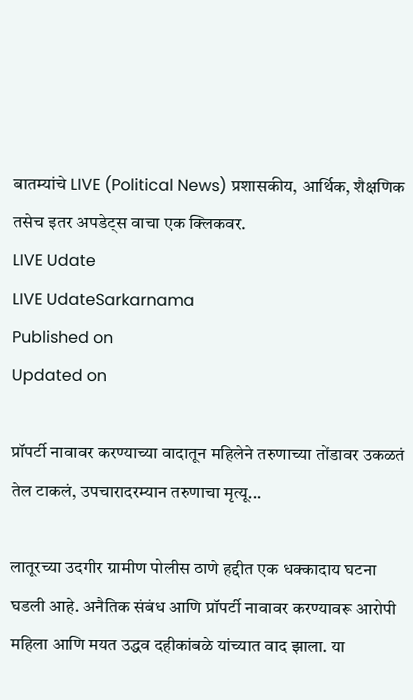बातम्यांचे LIVE (Political News) प्रशासकीय, आर्थिक, शैक्षणिक तसेच इतर अपडेट्स वाचा एक क्लिकवर.
LIVE Udate
LIVE UdateSarkarnama
Published on
Updated on

प्रॉपर्टी नावावर करण्याच्या वादातून महिलेने तरुणाच्या तोंडावर उकळतं तेल टाकलं, उपचारादरम्यान तरुणाचा मृत्यू...

लातूरच्या उदगीर ग्रामीण पोलीस ठाणे हद्दीत एक धक्कादाय घटना घडली आहे. अनैतिक संबंध आणि प्रॉपर्टी नावावर करण्यावरू आरोपी महिला आणि मयत उद्धव दहीकांबळे यांच्यात वाद झाला. या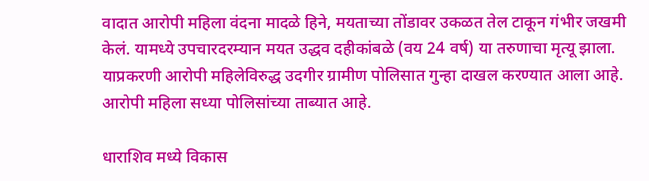वादात आरोपी महिला वंदना मादळे हिने, मयताच्या तोंडावर उकळत तेल टाकून गंभीर जखमी केलं. यामध्ये उपचारदरम्यान मयत उद्धव दहीकांबळे (वय 24 वर्ष) या तरुणाचा मृत्यू झाला. याप्रकरणी आरोपी महिलेविरुद्ध उदगीर ग्रामीण पोलिसात गुन्हा दाखल करण्यात आला आहे. आरोपी महिला सध्या पोलिसांच्या ताब्यात आहे.

धाराशिव मध्ये विकास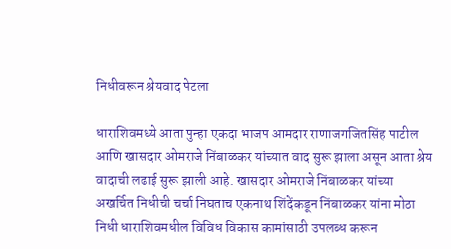निधीवरून श्रेयवाद पेटला

धाराशिवमध्ये आता पुन्हा एकदा भाजप आमदार राणाजगजितसिंह पाटील आणि खासदार ओमराजे निंबाळकर यांच्यात वाद सुरू झाला असून आता श्रेय वादाची लढाई सुरू झाली आहे. खासदार ओमराजे निंबाळकर यांच्या अखर्चित निधीची चर्चा निघताच एकनाथ शिंदेंकडून निंबाळकर यांना मोठा निधी धाराशिवमधील विविध विकास कामांसाठी उपलब्ध करून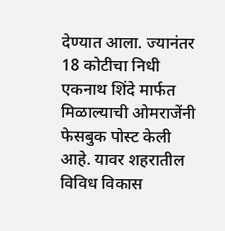देण्यात आला. ज्यानंतर 18 कोटीचा निधी एकनाथ शिंदे मार्फत मिळाल्याची ओमराजेंनी फेसबुक पोस्ट केली आहे. यावर शहरातील विविध विकास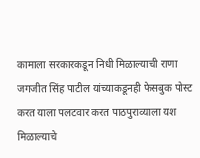कामाला सरकारकडून निधी मिळाल्याची राणा जगजीत सिंह पाटील यांच्याकडूनही फेसबुक पोस्ट करत याला पलटवार करत पाठपुराव्याला यश मिळाल्याचे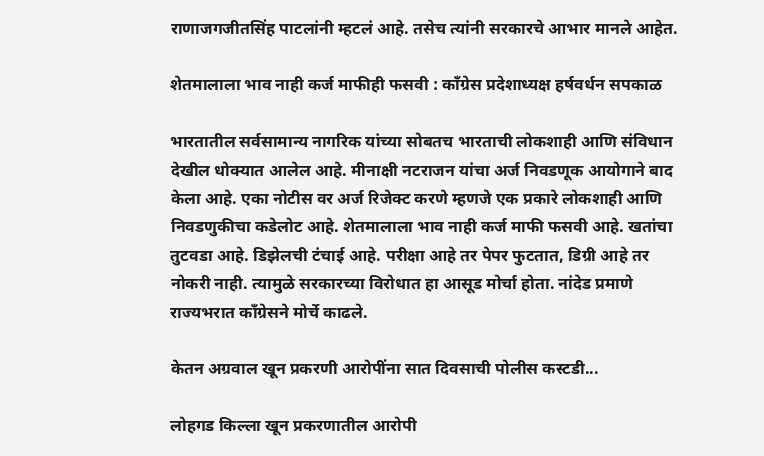राणाजगजीतसिंह पाटलांनी म्हटलं आहे. तसेच त्यांनी सरकारचे आभार मानले आहेत.

शेतमालाला भाव नाही कर्ज माफीही फसवी : काँग्रेस प्रदेशाध्यक्ष हर्षवर्धन सपकाळ

भारतातील सर्वसामान्य नागरिक यांच्या सोबतच भारताची लोकशाही आणि संविधान देखील धोक्यात आलेल आहे. मीनाक्षी नटराजन यांचा अर्ज निवडणूक आयोगाने बाद केला आहे. एका नोटीस वर अर्ज रिजेक्ट करणे म्हणजे एक प्रकारे लोकशाही आणि निवडणुकीचा कडेलोट आहे. शेतमालाला भाव नाही कर्ज माफी फसवी आहे. खतांचा तुटवडा आहे. डिझेलची टंचाई आहे. परीक्षा आहे तर पेपर फुटतात, डिग्री आहे तर नोकरी नाही. त्यामुळे सरकारच्या विरोधात हा आसूड मोर्चा होता. नांदेड प्रमाणे राज्यभरात काँग्रेसने मोर्चे काढले.

केतन अग्रवाल खून प्रकरणी आरोपींना सात दिवसाची पोलीस कस्टडी...

लोहगड किल्ला खून प्रकरणातील आरोपी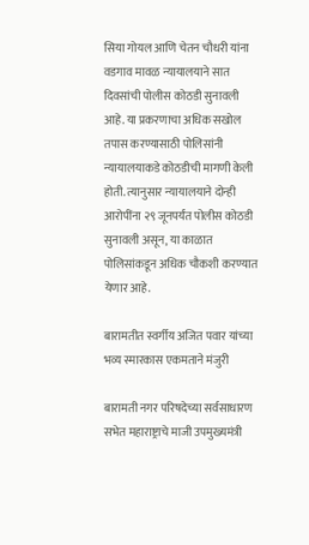सिया गोयल आणि चेतन चौधरी यांना वडगाव मावळ न्यायालयाने सात दिवसांची पोलीस कोठडी सुनावली आहे. या प्रकरणाचा अधिक सखोल तपास करण्यासाठी पोलिसांनी न्यायालयाकडे कोठडीची मागणी केली होती. त्यानुसार न्यायालयाने दोन्ही आरोपींना २९ जूनपर्यंत पोलीस कोठडी सुनावली असून, या काळात पोलिसांकडून अधिक चौकशी करण्यात येणार आहे.

बारामतीत स्वर्गीय अजित पवार यांच्या भव्य स्मारकास एकमताने मंजुरी

बारामती नगर परिषदेच्या सर्वसाधारण सभेत महाराष्ट्राचे माजी उपमुख्यमंत्री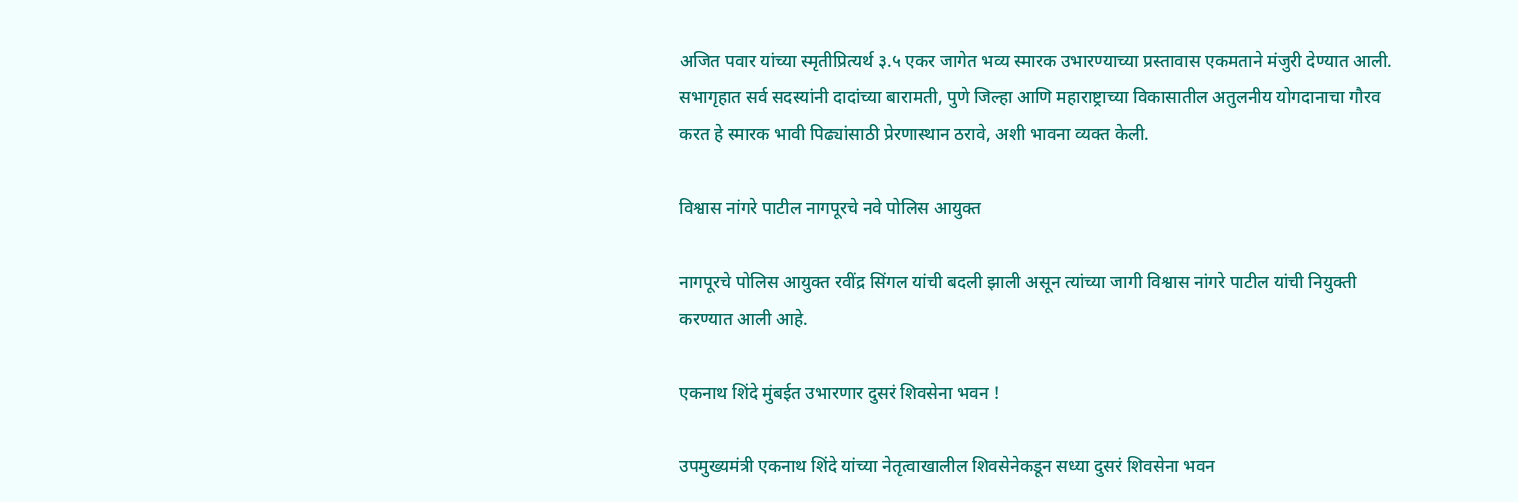अजित पवार यांच्या स्मृतीप्रित्यर्थ ३.५ एकर जागेत भव्य स्मारक उभारण्याच्या प्रस्तावास एकमताने मंजुरी देण्यात आली. सभागृहात सर्व सदस्यांनी दादांच्या बारामती, पुणे जिल्हा आणि महाराष्ट्राच्या विकासातील अतुलनीय योगदानाचा गौरव करत हे स्मारक भावी पिढ्यांसाठी प्रेरणास्थान ठरावे, अशी भावना व्यक्त केली.

विश्वास नांगरे पाटील नागपूरचे नवे पोलिस आयुक्त

नागपूरचे पोलिस आयुक्त रवींद्र सिंगल यांची बदली झाली असून त्यांच्या जागी विश्वास नांगरे पाटील यांची नियुक्ती करण्यात आली आहे.

एकनाथ शिंदे मुंबईत उभारणार दुसरं शिवसेना भवन !

उपमुख्यमंत्री एकनाथ शिंदे यांच्या नेतृत्वाखालील शिवसेनेकडून सध्या दुसरं शिवसेना भवन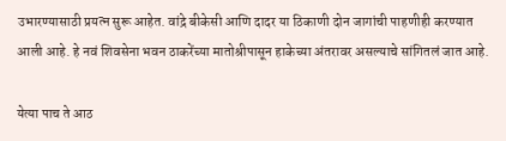उभारण्यासाठी प्रयत्न सुरू आहेत. वांद्रे बीकेसी आणि दादर या ठिकाणी दोन जागांची पाहणीही करण्यात आली आहे. हे नवं शिवसेना भवन ठाकरेंच्या मातोश्रीपासून हाकेच्या अंतरावर असल्याचे सांगितलं जात आहे.

येत्या पाच ते आठ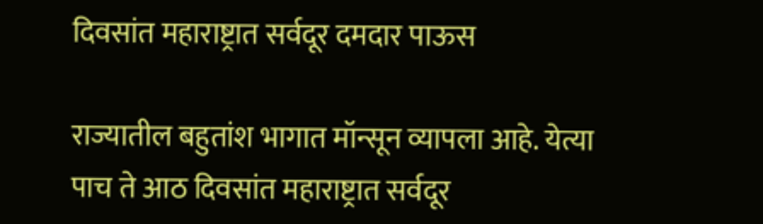दिवसांत महाराष्ट्रात सर्वदूर दमदार पाऊस

राज्यातील बहुतांश भागात मॉन्सून व्यापला आहे. येत्या पाच ते आठ दिवसांत महाराष्ट्रात सर्वदूर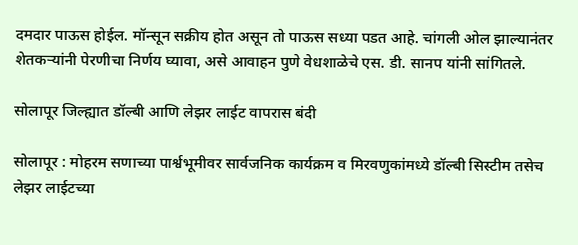दमदार पाऊस होईल. मॉन्सून सक्रीय होत असून तो पाऊस सध्या पडत आहे. चांगली ओल झाल्यानंतर शेतकऱ्यांनी पेरणीचा निर्णय घ्यावा, असे आवाहन पुणे वेधशाळेचे एस. डी. सानप यांनी सांगितले.

सोलापूर जिल्ह्यात डॉल्बी आणि लेझर लाईट वापरास बंदी

सोलापूर : मोहरम सणाच्या पार्श्वभूमीवर सार्वजनिक कार्यक्रम व मिरवणुकांमध्ये डॉल्बी सिस्टीम तसेच लेझर लाईटच्या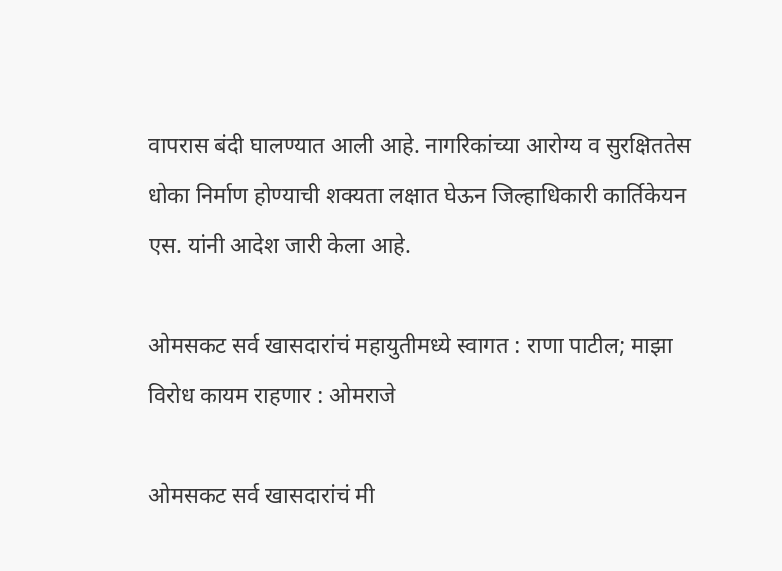वापरास बंदी घालण्यात आली आहे. नागरिकांच्या आरोग्य व सुरक्षिततेस धोका निर्माण होण्याची शक्यता लक्षात घेऊन जिल्हाधिकारी कार्तिकेयन एस. यांनी आदेश जारी केला आहे.

ओमसकट सर्व खासदारांचं महायुतीमध्ये स्वागत : राणा पाटील; माझा विरोध कायम राहणार : ओमराजे

ओमसकट सर्व खासदारांचं मी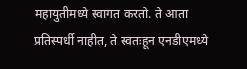महायुतीमध्ये स्वागत करतो. ते आता प्रतिस्पर्धी नाहीत, ते स्वतःहून एनडीएमध्ये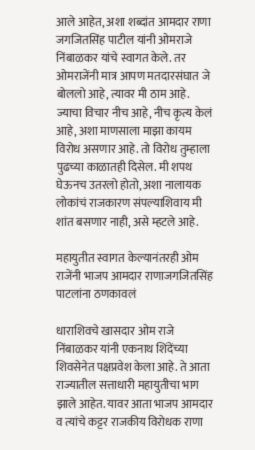आले आहेत, अशा शब्दांत आमदार राणा जगजितसिंह पाटील यांनी ओमराजे निंबाळकर यांचे स्वागत केले. तर ओमराजेंनी मात्र आपण मतदारसंघात जे बोललो आहे, त्यावर मी ठाम आहे. ज्याचा विचार नीच आहे, नीच कृत्य केलं आहे, अशा माणसाला माझा कायम विरोध असणार आहे. तो विरोध तुम्हाला पुढच्या काळातही दिसेल. मी शपथ घेऊनच उतरलो होतो, अशा नालायक लोकांचं राजकारण संपल्याशिवाय मी शांत बसणार नाही, असे म्हटले आहे.

महायुतीत स्वागत केल्यानंतरही ओम राजेंनी भाजप आमदार राणाजगजितसिंह पाटलांना ठणकावलं

धाराशिवचे खासदार ओम राजे निंबाळकर यांनी एकनाथ शिंदेंच्या शिवसेनेत पक्षप्रवेश केला आहे. ते आता राज्यातील सत्ताधारी महायुतीचा भाग झाले आहेत. यावर आता भाजप आमदार व त्यांचे कट्टर राजकीय विरोधक राणा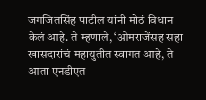जगजितसिंह पाटील यांनी मोठं विधान केलं आहे. ते म्हणाले, ‘ओमराजेंसह सहा खासदारांचं महायुतीत स्वागत आहे, ते आता एनडीएत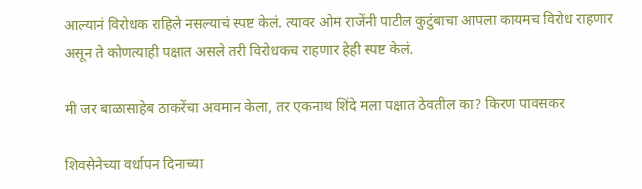आल्यानं विरोधक राहिले नसल्याचं स्पष्ट केलं. त्यावर ओम राजेंनी पाटील कुटुंबाचा आपला कायमच विरोध राहणार असून ते कोणत्याही पक्षात असले तरी विरोधकच राहणार हेही स्पष्ट केलं.

मी जर बाळासाहेब ठाकरेंचा अवमान केला, तर एकनाथ शिंदे मला पक्षात ठेवतील का? किरण पावसकर

शिवसेनेच्या वर्धापन दिनाच्या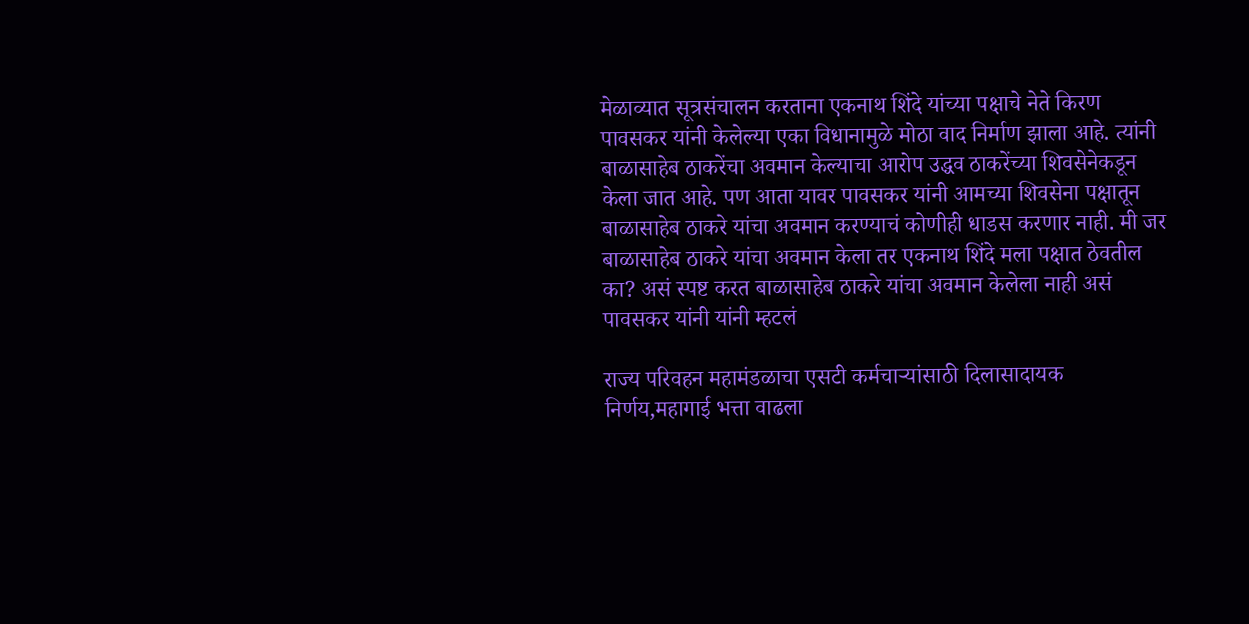मेळाव्यात सूत्रसंचालन करताना एकनाथ शिंदे यांच्या पक्षाचे नेते किरण पावसकर यांनी केलेल्या एका विधानामुळे मोठा वाद निर्माण झाला आहे. त्यांनी बाळासाहेब ठाकरेंचा अवमान केल्याचा आरोप उद्धव ठाकरेंच्या शिवसेनेकडून केला जात आहे. पण आता यावर पावसकर यांनी आमच्या शिवसेना पक्षातून बाळासाहेब ठाकरे यांचा अवमान करण्याचं कोणीही धाडस करणार नाही. मी जर बाळासाहेब ठाकरे यांचा अवमान केला तर एकनाथ शिंदे मला पक्षात ठेवतील का? असं स्पष्ट करत बाळासाहेब ठाकरे यांचा अवमान केलेला नाही असं पावसकर यांनी यांनी म्हटलं

राज्य परिवहन महामंडळाचा एसटी कर्मचाऱ्यांसाठी दिलासादायक निर्णय,महागाई भत्ता वाढला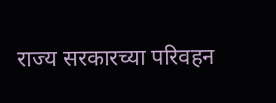राज्य सरकारच्या परिवहन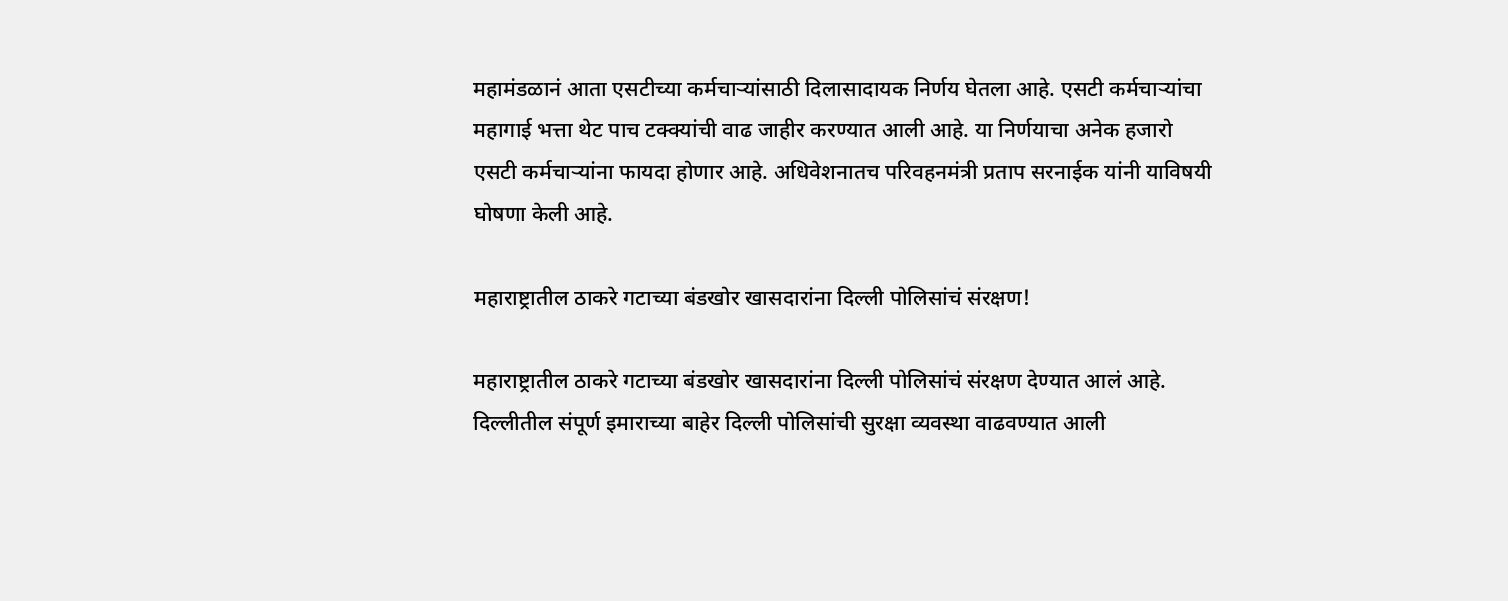महामंडळानं आता एसटीच्या कर्मचाऱ्यांसाठी दिलासादायक निर्णय घेतला आहे. एसटी कर्मचाऱ्यांचा महागाई भत्ता थेट पाच टक्क्यांची वाढ जाहीर करण्यात आली आहे. या निर्णयाचा अनेक हजारो एसटी कर्मचाऱ्यांना फायदा होणार आहे. अधिवेशनातच परिवहनमंत्री प्रताप सरनाईक यांनी याविषयी घोषणा केली आहे.

महाराष्ट्रातील ठाकरे गटाच्या बंडखोर खासदारांना दिल्ली पोलिसांचं संरक्षण!

महाराष्ट्रातील ठाकरे गटाच्या बंडखोर खासदारांना दिल्ली पोलिसांचं संरक्षण देण्यात आलं आहे. दिल्लीतील संपूर्ण इमाराच्या बाहेर दिल्ली पोलिसांची सुरक्षा व्यवस्था वाढवण्यात आली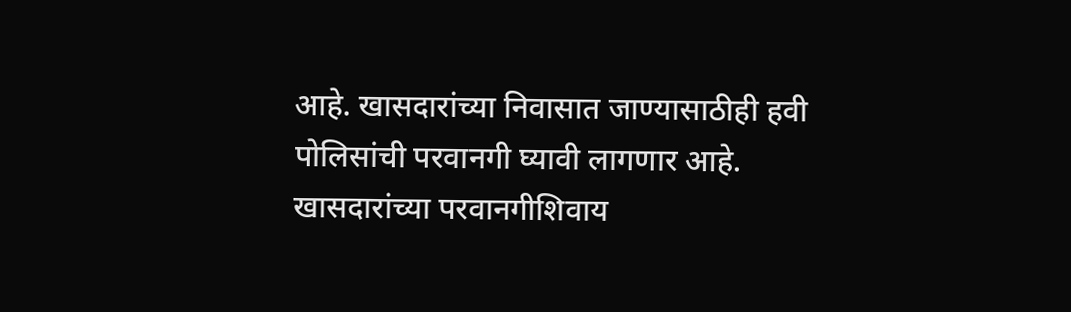आहे. खासदारांच्या निवासात जाण्यासाठीही हवी पोलिसांची परवानगी घ्यावी लागणार आहे. खासदारांच्या परवानगीशिवाय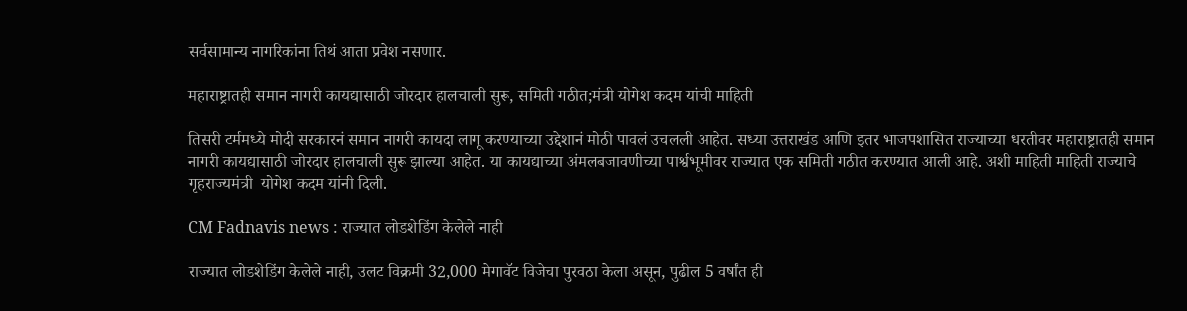सर्वसामान्य नागरिकांना तिथं आता प्रवेश नसणार.

महाराष्ट्रातही समान नागरी कायद्यासाठी जोरदार हालचाली सुरू, समिती गठीत;मंत्री योगेश कदम यांची माहिती

तिसरी टर्ममध्ये मोदी सरकारनं समान नागरी कायदा लागू करण्याच्या उद्देशानं मोठी पावलं उचलली आहेत. सध्या उत्तराखंड आणि इतर भाजपशासित राज्याच्या धरतीवर महाराष्ट्रातही समान नागरी कायद्यासाठी जोरदार हालचाली सुरू झाल्या आहेत. या कायद्याच्या अंमलबजावणीच्या पार्श्वभूमीवर राज्यात एक समिती गठीत करण्यात आली आहे. अशी माहिती माहिती राज्याचे गृहराज्यमंत्री  योगेश कदम यांनी दिली.

CM Fadnavis news : राज्यात लोडशेडिंग केलेले नाही

राज्यात लोडशेडिंग केलेले नाही, उलट विक्रमी 32,000 मेगावॅट विजेचा पुरवठा केला असून, पुढील 5 वर्षांत ही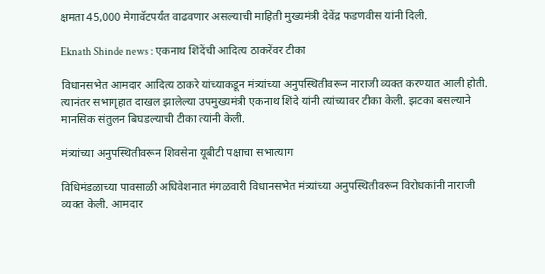क्षमता 45,000 मेगावॅटपर्यंत वाढवणार असल्याची माहिती मुख्यमंत्री देवेंद्र फडणवीस यांनी दिली.

Eknath Shinde news : एकनाथ शिंदेंची आदित्य ठाकरेंवर टीका

विधानसभेत आमदार आदित्य ठाकरे यांच्याकडून मंत्र्यांच्या अनुपस्थितीवरून नाराजी व्यक्त करण्यात आली होती. त्यानंतर सभागृहात दाखल झालेल्या उपमुख्यमंत्री एकनाथ शिंदे यांनी त्यांच्यावर टीका केली. झटका बसल्याने मानसिक संतुलन बिघडल्याची टीका त्यांनी केली.

मंत्र्यांच्या अनुपस्थितीवरून शिवसेना यूबीटी पक्षाचा सभात्याग

विधिमंडळाच्या पावसाळी अधिवेशनात मंगळवारी विधानसभेत मंत्र्यांच्या अनुपस्थितीवरून विरोधकांनी नाराजी व्यक्त केली. आमदार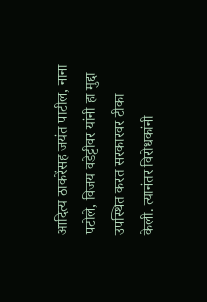आदित्य ठाकरेंसह जयंत पाटील, नाना पटोले, विजय वडेट्टीवर यांनी हा मुद्दा उपस्थित करत सरकारवर टीका केली. त्यानंतर विरोधकांनी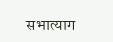सभात्याग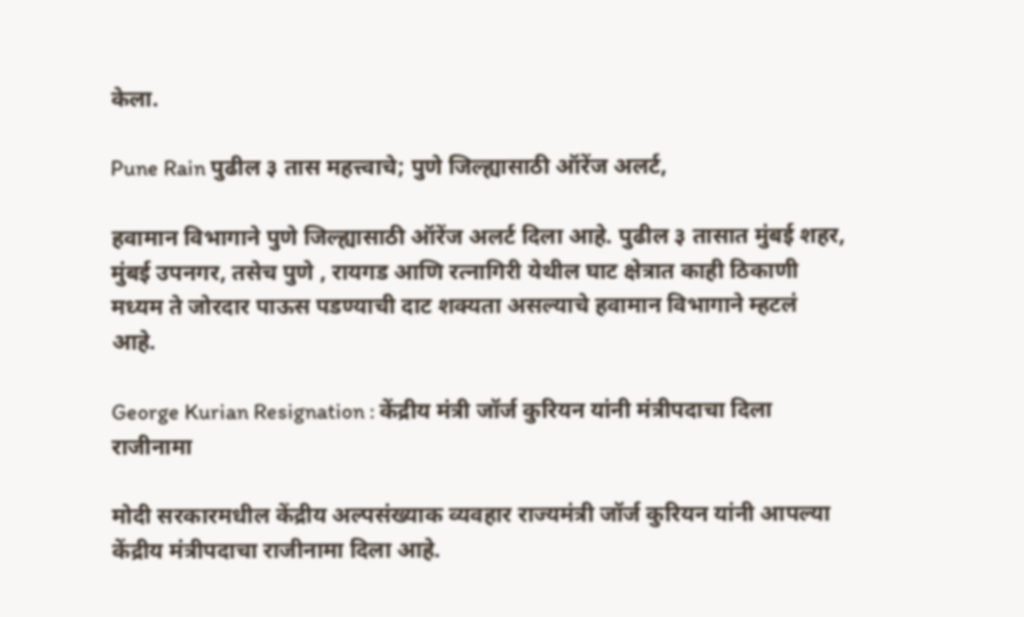केला.

Pune Rain पुढील ३ तास महत्त्वाचे; पुणे जिल्ह्यासाठी ऑरेंज अलर्ट,

हवामान विभागाने पुणे जिल्ह्यासाठी ऑरेंज अलर्ट दिला आहे. पुढील ३ तासात मुंबई शहर, मुंबई उपनगर, तसेच पुणे , रायगड आणि रत्नागिरी येथील घाट क्षेत्रात काही ठिकाणी मध्यम ते जोरदार पाऊस पडण्याची दाट शक्यता असल्याचे हवामान विभागाने म्हटलं आहे.

George Kurian Resignation : केंद्रीय मंत्री जॉर्ज कुरियन यांनी मंत्रीपदाचा दिला राजीनामा

मोदी सरकारमधील केंद्रीय अल्पसंख्याक व्यवहार राज्यमंत्री जॉर्ज कुरियन यांनी आपल्या केंद्रीय मंत्रीपदाचा राजीनामा दिला आहे.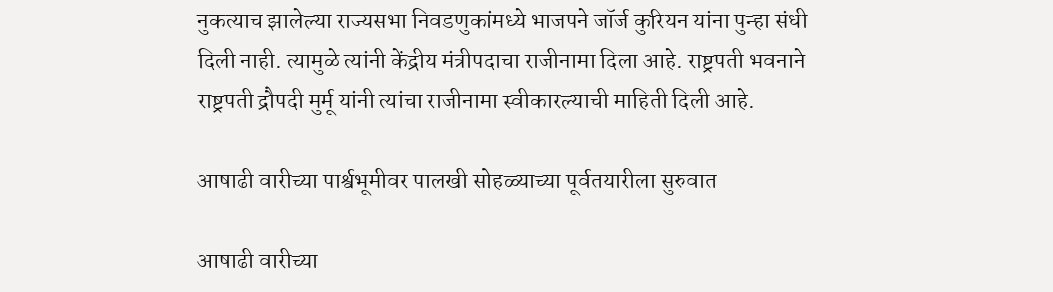नुकत्याच झालेल्या राज्यसभा निवडणुकांमध्ये भाजपने जॉर्ज कुरियन यांना पुन्हा संधी दिली नाही. त्यामुळे त्यांनी केंद्रीय मंत्रीपदाचा राजीनामा दिला आहे. राष्ट्रपती भवनाने राष्ट्रपती द्रौपदी मुर्मू यांनी त्यांचा राजीनामा स्वीकारल्याची माहिती दिली आहे.

आषाढी वारीच्या पार्श्वभूमीवर पालखी सोहळ्याच्या पूर्वतयारीला सुरुवात

आषाढी वारीच्या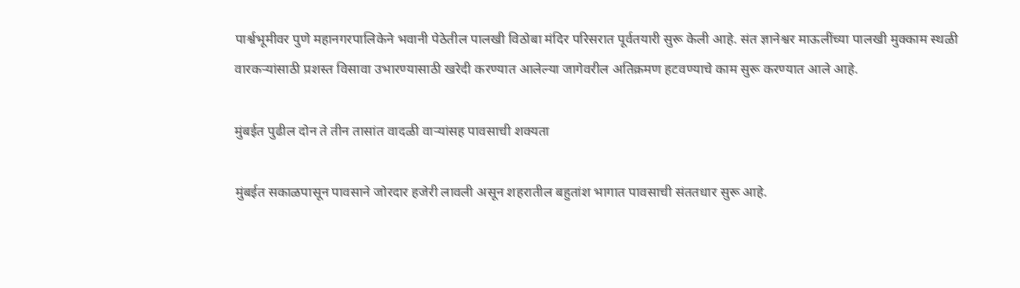पार्श्वभूमीवर पुणे महानगरपालिकेने भवानी पेठेतील पालखी विठोबा मंदिर परिसरात पूर्वतयारी सुरू केली आहे. संत ज्ञानेश्वर माऊलींच्या पालखी मुक्काम स्थळी वारकऱ्यांसाठी प्रशस्त विसावा उभारण्यासाठी खरेदी करण्यात आलेल्या जागेवरील अतिक्रमण हटवण्याचे काम सुरू करण्यात आले आहे.

मुंबईत पुढील दोन ते तीन तासांत वादळी वाऱ्यांसह पावसाची शक्यता

मुंबईत सकाळपासून पावसाने जोरदार हजेरी लावली असून शहरातील बहुतांश भागात पावसाची संततधार सुरू आहे.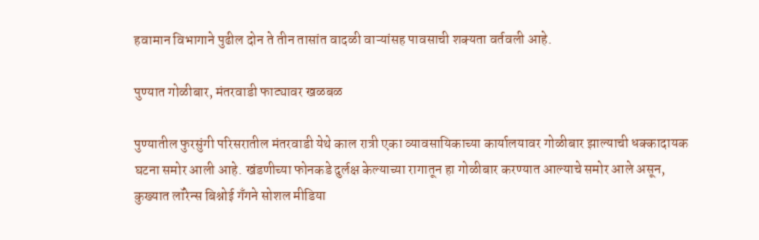हवामान विभागाने पुढील दोन ते तीन तासांत वादळी वाऱ्यांसह पावसाची शक्यता वर्तवली आहे.

पुण्यात गोळीबार, मंतरवाडी फाट्यावर खळबळ

पुण्यातील फुरसुंगी परिसरातील मंतरवाडी येथे काल रात्री एका व्यावसायिकाच्या कार्यालयावर गोळीबार झाल्याची धक्कादायक घटना समोर आली आहे. खंडणीच्या फोनकडे दुर्लक्ष केल्याच्या रागातून हा गोळीबार करण्यात आल्याचे समोर आले असून, कुख्यात लॉरेन्स बिश्नोई गँगने सोशल मीडिया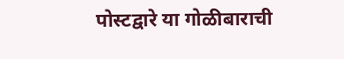पोस्टद्वारे या गोळीबाराची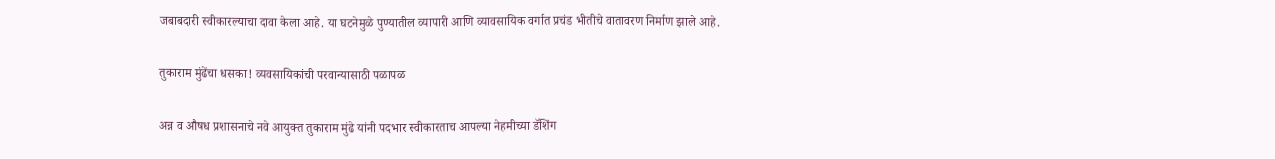जबाबदारी स्वीकारल्याचा दावा केला आहे. या घटनेमुळे पुण्यातील व्यापारी आणि व्यावसायिक वर्गात प्रचंड भीतीचे वातावरण निर्माण झाले आहे.

तुकाराम मुंढेंचा धसका! व्यवसायिकांची परवान्यासाठी पळापळ

अन्न व औषध प्रशासनाचे नवे आयुक्त तुकाराम मुंढे यांनी पदभार स्वीकारताच आपल्या नेहमीच्या डॅशिंग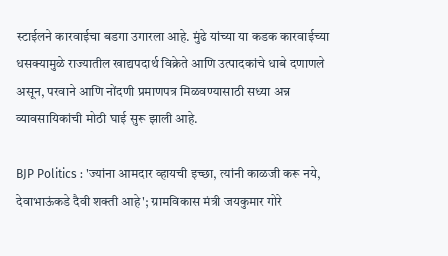स्टाईलने कारवाईचा बडगा उगारला आहे. मुंढे यांच्या या कडक कारवाईच्या धसक्यामुळे राज्यातील खाद्यपदार्थ विक्रेते आणि उत्पादकांचे धाबे दणाणले असून, परवाने आणि नोंदणी प्रमाणपत्र मिळवण्यासाठी सध्या अन्न व्यावसायिकांची मोठी घाई सुरू झाली आहे.

BJP Politics : 'ज्यांना आमदार व्हायची इच्छा, त्यांनी काळजी करू नये, देवाभाऊंकडे दैवी शक्ती आहे'; ग्रामविकास मंत्री जयकुमार गोरे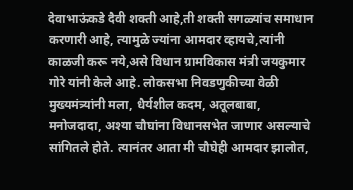देवाभाऊंकडे दैवी शक्ती आहे,ती शक्ती सगळ्यांच समाधान करणारी आहे, त्यामुळे ज्यांना आमदार व्हायचे,त्यांनी काळजी करू नये,असे विधान ग्रामविकास मंत्री जयकुमार गोरे यांनी केले आहे. लोकसभा निवडणुकीच्या वेळी मुख्यमंत्र्यांनी मला, धैर्यशील कदम, अतूलबाबा, मनोजदादा, अश्या चौघांना विधानसभेत जाणार असल्याचे सांगितले होते. त्यानंतर आता मी चौघेही आमदार झालोत,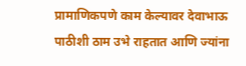प्रामाणिकपणे काम केल्यावर देवाभाऊ पाठीशी ठाम उभे राहतात आणि ज्यांना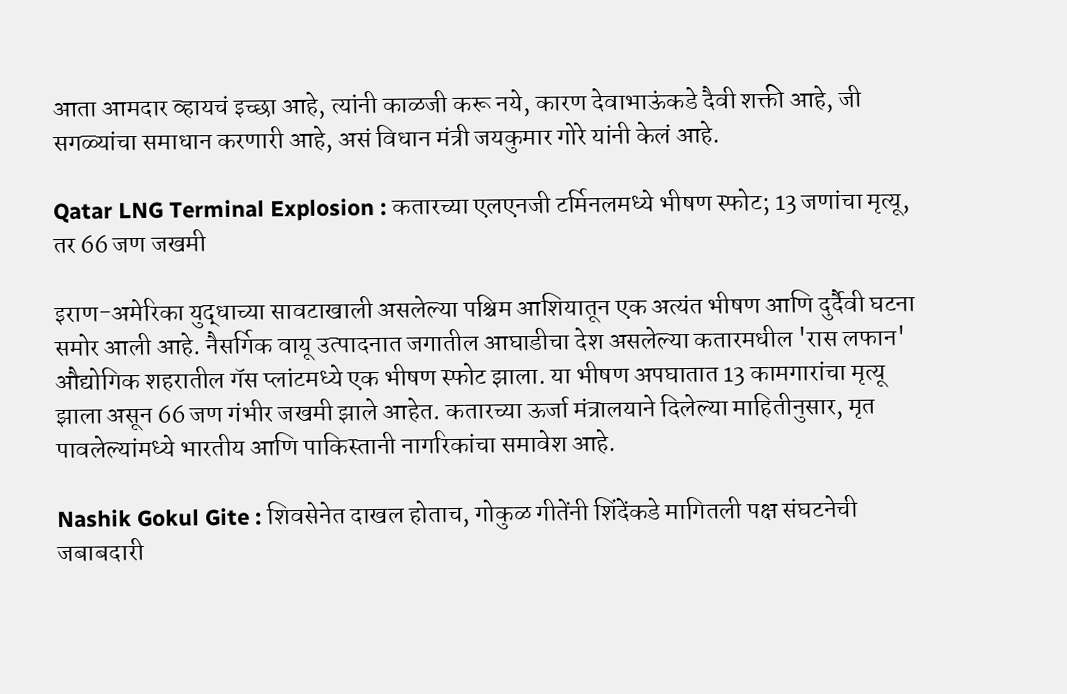आता आमदार व्हायचं इच्छा आहे, त्यांनी काळजी करू नये, कारण देवाभाऊंकडे दैवी शक्ती आहे, जी सगळ्यांचा समाधान करणारी आहे, असं विधान मंत्री जयकुमार गोरे यांनी केलं आहे.

Qatar LNG Terminal Explosion : कतारच्या एलएनजी टर्मिनलमध्ये भीषण स्फोट; 13 जणांचा मृत्यू, तर 66 जण जखमी

इराण-अमेरिका युद्धाच्या सावटाखाली असलेल्या पश्चिम आशियातून एक अत्यंत भीषण आणि दुर्दैवी घटना समोर आली आहे. नैसर्गिक वायू उत्पादनात जगातील आघाडीचा देश असलेल्या कतारमधील 'रास लफान' औद्योगिक शहरातील गॅस प्लांटमध्ये एक भीषण स्फोट झाला. या भीषण अपघातात 13 कामगारांचा मृत्यू झाला असून 66 जण गंभीर जखमी झाले आहेत. कतारच्या ऊर्जा मंत्रालयाने दिलेल्या माहितीनुसार, मृत पावलेल्यांमध्ये भारतीय आणि पाकिस्तानी नागरिकांचा समावेश आहे.

Nashik Gokul Gite : शिवसेनेत दाखल होताच, गोकुळ गीतेंनी शिंदेंकडे मागितली पक्ष संघटनेची जबाबदारी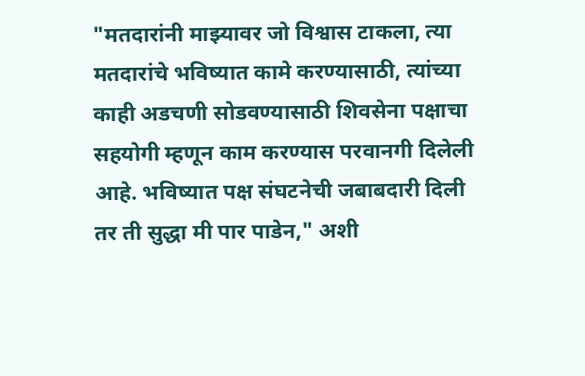"मतदारांनी माझ्यावर जो विश्वास टाकला, त्या मतदारांचे भविष्यात कामे करण्यासाठी, त्यांच्या काही अडचणी सोडवण्यासाठी शिवसेना पक्षाचा सहयोगी म्हणून काम करण्यास परवानगी दिलेली आहे. भविष्यात पक्ष संघटनेची जबाबदारी दिली तर ती सुद्धा मी पार पाडेन," अशी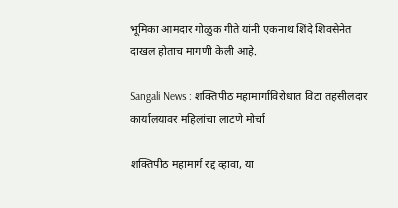भूमिका आमदार गोळुक गीते यांनी एकनाथ शिंदे शिवसेनेत दाखल होताच मागणी केली आहे.

Sangali News : शक्तिपीठ महामार्गाविरोधात विटा तहसीलदार कार्यालयावर महिलांचा लाटणे मोर्चा

शक्तिपीठ महामार्ग रद्द व्हावा, या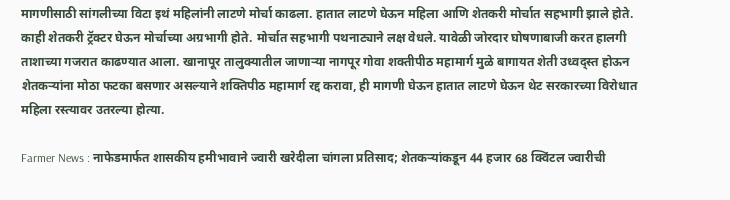मागणीसाठी सांगलीच्या विटा इथं महिलांनी लाटणे मोर्चा काढला. हातात लाटणे घेऊन महिला आणि शेतकरी मोर्चात सहभागी झाले होते. काही शेतकरी ट्रॅक्टर घेऊन मोर्चाच्या अग्रभागी होते. मोर्चात सहभागी पथनाट्याने लक्ष वेधले. यावेळी जोरदार घोषणाबाजी करत हालगी ताशाच्या गजरात काढण्यात आला. खानापूर तालुक्यातील जाणाऱ्या नागपूर गोवा शक्तीपीठ महामार्ग मुळे बागायत शेती उध्वद्स्त होऊन शेतकऱ्यांना मोठा फटका बसणार असल्याने शक्तिपीठ महामार्ग रद्द करावा, ही मागणी घेऊन हातात लाटणे घेऊन थेट सरकारच्या विरोधात महिला रस्त्यावर उतरल्या होत्या.

Farmer News : नाफेडमार्फत शासकीय हमीभावाने ज्वारी खरेदीला चांगला प्रतिसाद; शेतकऱ्यांकडून 44 हजार 68 क्विंटल ज्वारीची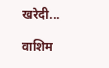खरेदी...

वाशिम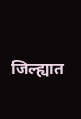जिल्ह्यात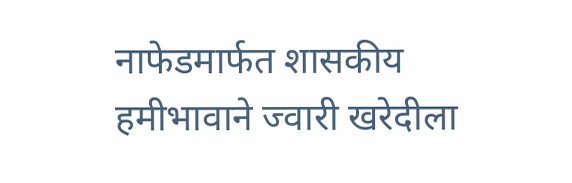नाफेडमार्फत शासकीय हमीभावाने ज्वारी खरेदीला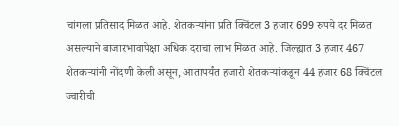चांगला प्रतिसाद मिळत आहे. शेतकऱ्यांना प्रति क्विंटल 3 हजार 699 रुपये दर मिळत असल्याने बाजारभावापेक्षा अधिक दराचा लाभ मिळत आहे. जिल्ह्यात 3 हजार 467 शेतकऱ्यांनी नोंदणी केली असून, आतापर्यंत हजारो शेतकऱ्यांकडून 44 हजार 68 क्विंटल ज्वारीची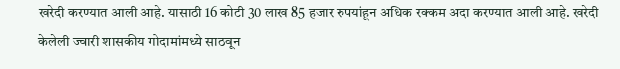खरेदी करण्यात आली आहे. यासाठी 16 कोटी 30 लाख 85 हजार रुपयांहून अधिक रक्कम अदा करण्यात आली आहे. खरेदी केलेली ज्वारी शासकीय गोदामांमध्ये साठवून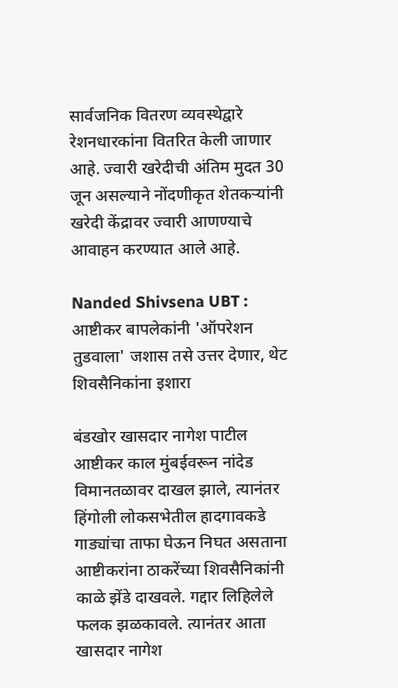सार्वजनिक वितरण व्यवस्थेद्वारे रेशनधारकांना वितरित केली जाणार आहे. ज्वारी खरेदीची अंतिम मुदत 30 जून असल्याने नोंदणीकृत शेतकऱ्यांनी खरेदी केंद्रावर ज्वारी आणण्याचे आवाहन करण्यात आले आहे.

Nanded Shivsena UBT : आष्टीकर बापलेकांनी 'ऑपरेशन तुडवाला' जशास तसे उत्तर देणार, थेट शिवसैनिकांना इशारा

बंडखोर खासदार नागेश पाटील आष्टीकर काल मुंबईवरून नांदेड विमानतळावर दाखल झाले, त्यानंतर हिंगोली लोकसभेतील हादगावकडे गाड्यांचा ताफा घेऊन निघत असताना आष्टीकरांना ठाकरेंच्या शिवसैनिकांनी काळे झेंडे दाखवले. गद्दार लिहिलेले फलक झळकावले. त्यानंतर आता खासदार नागेश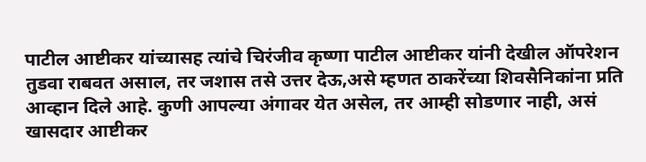पाटील आष्टीकर यांच्यासह त्यांचे चिरंजीव कृष्णा पाटील आष्टीकर यांनी देखील ऑपरेशन तुडवा राबवत असाल, तर जशास तसे उत्तर देऊ,असे म्हणत ठाकरेंच्या शिवसैनिकांना प्रति आव्हान दिले आहे. कुणी आपल्या अंगावर येत असेल, तर आम्ही सोडणार नाही, असं खासदार आष्टीकर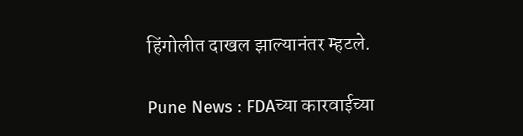हिंगोलीत दाखल झाल्यानंतर म्हटले.

Pune News : FDAच्या कारवाईच्या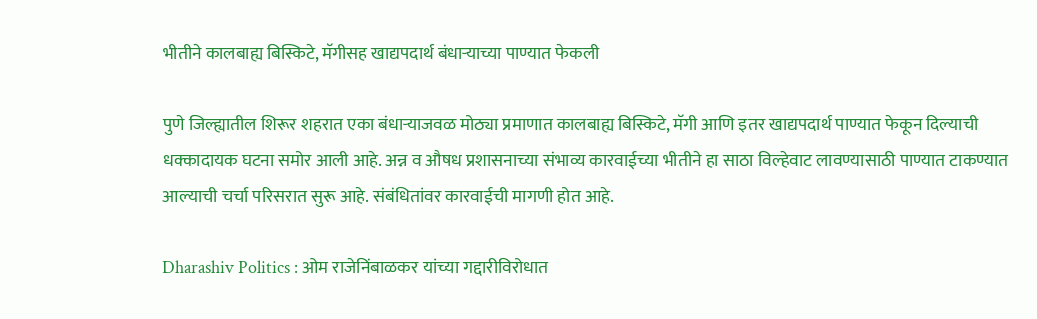भीतीने कालबाह्य बिस्किटे, मॅगीसह खाद्यपदार्थ बंधाऱ्याच्या पाण्यात फेकली

पुणे जिल्ह्यातील शिरूर शहरात एका बंधाऱ्याजवळ मोठ्या प्रमाणात कालबाह्य बिस्किटे, मॅगी आणि इतर खाद्यपदार्थ पाण्यात फेकून दिल्याची धक्कादायक घटना समोर आली आहे. अन्न व औषध प्रशासनाच्या संभाव्य कारवाईच्या भीतीने हा साठा विल्हेवाट लावण्यासाठी पाण्यात टाकण्यात आल्याची चर्चा परिसरात सुरू आहे. संबंधितांवर कारवाईची मागणी होत आहे.

Dharashiv Politics : ओम राजेनिंबाळकर यांच्या गद्दारीविरोधात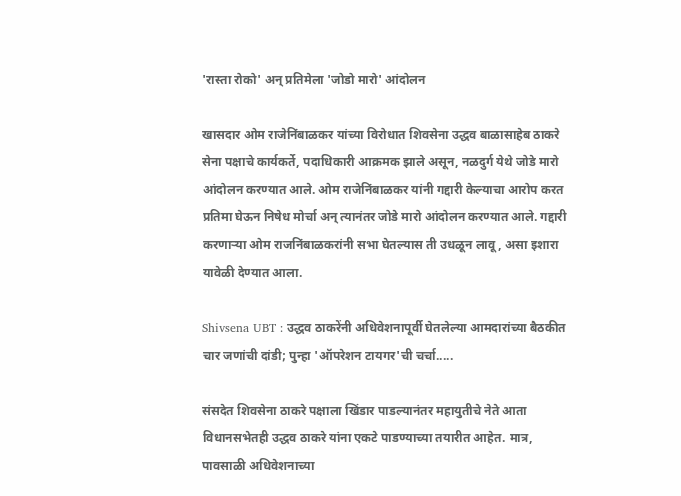'रास्ता रोको' अन् प्रतिमेला 'जोडो मारो' आंदोलन

खासदार ओम राजेनिंबाळकर यांच्या विरोधात शिवसेना उद्धव बाळासाहेब ठाकरे सेना पक्षाचे कार्यकर्ते, पदाधिकारी आक्रमक झाले असून, नळदुर्ग येथे जोडे मारो आंदोलन करण्यात आले. ओम राजेनिंबाळकर यांनी गद्दारी केल्याचा आरोप करत प्रतिमा घेऊन निषेध मोर्चा अन् त्यानंतर जोडे मारो आंदोलन करण्यात आले. गद्दारी करणाऱ्या ओम राजनिंबाळकरांनी सभा घेतल्यास ती उधळून लावू, असा इशारा यावेळी देण्यात आला.

Shivsena UBT : उद्धव ठाकरेंनी अधिवेशनापूर्वी घेतलेल्या आमदारांच्या बैठकीत चार जणांची दांडी; पुन्हा 'ऑपरेशन टायगर'ची चर्चा.....

संसदेत शिवसेना ठाकरे पक्षाला खिंडार पाडल्यानंतर महायुतीचे नेते आता विधानसभेतही उद्धव ठाकरे यांना एकटे पाडण्याच्या तयारीत आहेत. मात्र, पावसाळी अधिवेशनाच्या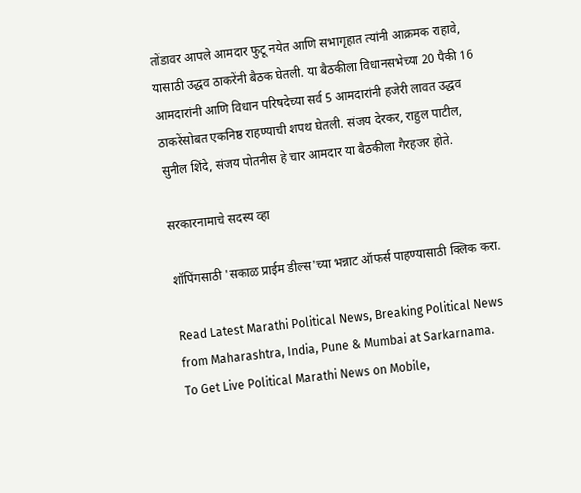तोंडावर आपले आमदार फुटू नयेत आणि सभागृहात त्यांनी आक्रमक राहावे, यासाठी उद्धव ठाकरेंनी बैठक घेतली. या बैठकीला विधानसभेच्या 20 पैकी 16 आमदारांनी आणि विधान परिषदेच्या सर्व 5 आमदारांनी हजेरी लावत उद्धव ठाकरेंसोबत एकनिष्ठ राहण्याची शपथ घेतली. संजय देरकर, राहुल पाटील, सुनील शिंदे, संजय पोतनीस हे चार आमदार या बैठकीला गैरहजर होते.

सरकारनामाचे सदस्य व्हा

शॉपिंगसाठी 'सकाळ प्राईम डील्स'च्या भन्नाट ऑफर्स पाहण्यासाठी क्लिक करा.

Read Latest Marathi Political News, Breaking Political News from Maharashtra, India, Pune & Mumbai at Sarkarnama. To Get Live Political Marathi News on Mobile,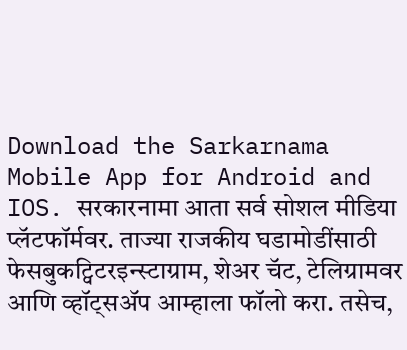Download the Sarkarnama Mobile App for Android and IOS. सरकारनामा आता सर्व सोशल मीडिया प्लॅटफॉर्मवर. ताज्या राजकीय घडामोडींसाठी फेसबुकट्विटरइन्स्टाग्राम, शेअर चॅट, टेलिग्रामवर आणि व्हॉट्सॲप आम्हाला फॉलो करा. तसेच,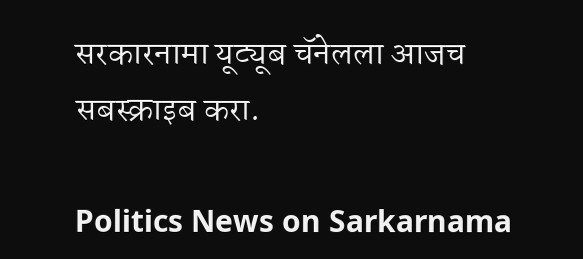सरकारनामा यूट्यूब चॅनेलला आजच सबस्क्राइब करा.

Politics News on Sarkarnama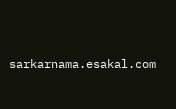sarkarnama.esakal.com